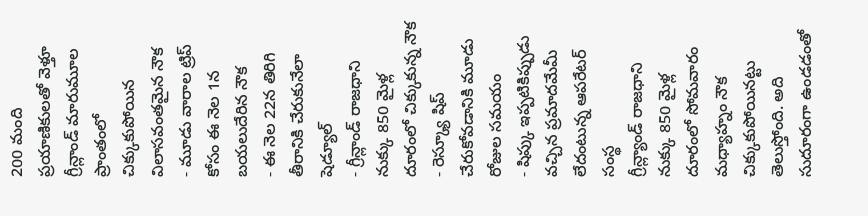200 మంది ప్రయాణికులతో వెళ్తూ గ్రీన్లాండ్ మారుమూల ప్రాంతంలో చిక్కుకుపోయిన విలాసవంతమైన నౌక
- మూడు వారాల ట్రిప్ కోసం ఈ నెల 1న బయలుదేరిన నౌక
- ఈ నెల 22న తిరిగి తీరానికి చేరుకునేలా షెడ్యూల్
- గ్రీన్లాండ్ రాజధాని నుక్కు 850 మైళ్ల దూరంలో చిక్కుకున్న నౌక
- రెస్క్యూ షిప్ చేరుకోవడానికి మూడు రోజుల సమయం
- షిప్కు ఇప్పటికిప్పుడు వచ్చిన ప్రమాదమేమీ లేదంటున్న ఆపరేటర్ సంస్థ
గ్రీన్ల్యాండ్ రాజధాని నుక్కు 850 మైళ్ల దూరంలో సోమవారం మధ్యాహ్నం నౌక చిక్కుకుపోయినట్టు తెలుస్తోంది. అది సుదూరంగా ఉండడంతో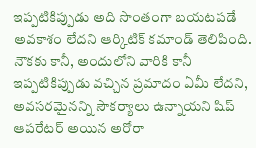ఇప్పటికిప్పుడు అది సొంతంగా బయటపడే అవకాశం లేదని ఆర్కిటిక్ కమాండ్ తెలిపింది. నౌకకు కానీ, అందులోని వారికి కానీ ఇప్పటికిప్పుడు వచ్చిన ప్రమాదం ఏమీ లేదని, అవసరమైనన్ని సౌకర్యాలు ఉన్నాయని షిప్ ఆపరేటర్ అయిన అరోరా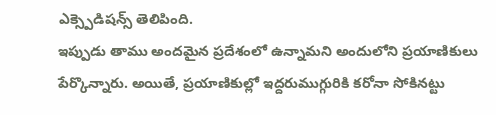ఎక్స్పెడిషన్స్ తెలిపింది.
ఇప్పుడు తాము అందమైన ప్రదేశంలో ఉన్నామని అందులోని ప్రయాణికులు పేర్కొన్నారు. అయితే, ప్రయాణికుల్లో ఇద్దరుముగ్గురికి కరోనా సోకినట్టు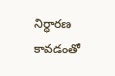నిర్ధారణ కావడంతో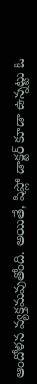ఆందోళన వ్యక్తమవుతోంది. అయితే, షిప్లో డాక్టర్ కూడా ఉన్నట్టు ఓ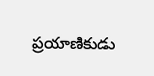ప్రయాణికుడు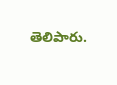తెలిపారు.